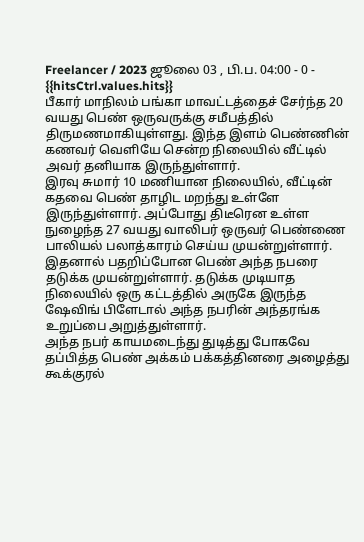Freelancer / 2023 ஜூலை 03 , பி.ப. 04:00 - 0 - {{hitsCtrl.values.hits}}
பீகார் மாநிலம் பங்கா மாவட்டத்தைச் சேர்ந்த 20 வயது பெண் ஒருவருக்கு சமீபத்தில் திருமணமாகியுள்ளது. இந்த இளம் பெண்ணின் கணவர் வெளியே சென்ற நிலையில் வீட்டில் அவர் தனியாக இருந்துள்ளார்.
இரவு சுமார் 10 மணியான நிலையில், வீட்டின் கதவை பெண் தாழிட மறந்து உள்ளே இருந்துள்ளார். அப்போது திடீரென உள்ள நுழைந்த 27 வயது வாலிபர் ஒருவர் பெண்ணை பாலியல் பலாத்காரம் செய்ய முயன்றுள்ளார். இதனால் பதறிப்போன பெண் அந்த நபரை தடுக்க முயன்றுள்ளார். தடுக்க முடியாத நிலையில் ஒரு கட்டத்தில் அருகே இருந்த ஷேவிங் பிளேடால் அந்த நபரின் அந்தரங்க உறுப்பை அறுத்துள்ளார்.
அந்த நபர் காயமடைந்து துடித்து போகவே தப்பித்த பெண் அக்கம் பக்கத்தினரை அழைத்து கூக்குரல்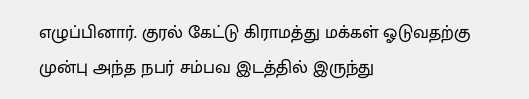எழுப்பினார். குரல் கேட்டு கிராமத்து மக்கள் ஓடுவதற்கு முன்பு அந்த நபர் சம்பவ இடத்தில் இருந்து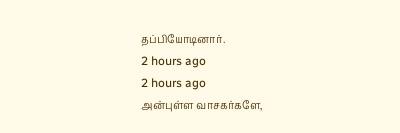தப்பியோடினார்.
2 hours ago
2 hours ago
அன்புள்ள வாசகர்களே,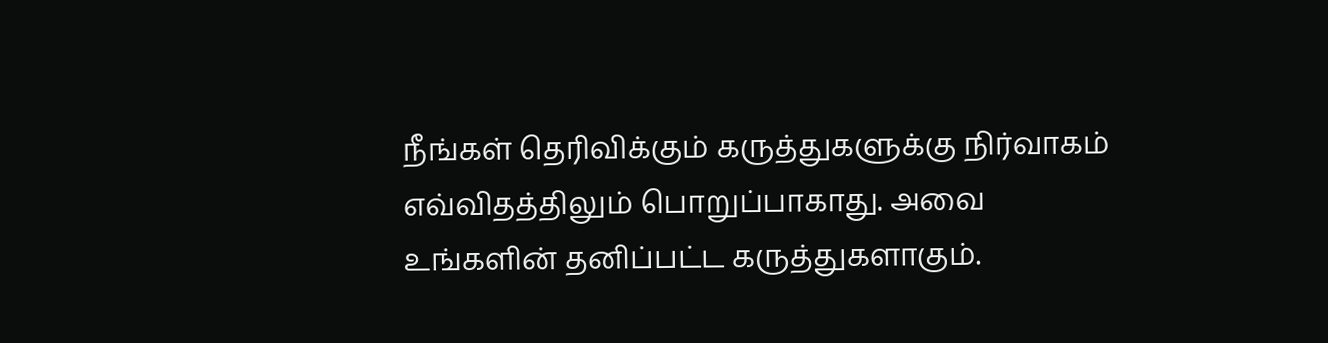நீங்கள் தெரிவிக்கும் கருத்துகளுக்கு நிர்வாகம் எவ்விதத்திலும் பொறுப்பாகாது. அவை உங்களின் தனிப்பட்ட கருத்துகளாகும்.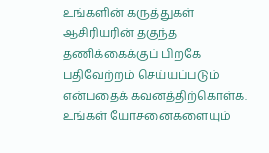உங்களின் கருத்துகள் ஆசிரியரின் தகுந்த தணிக்கைக்குப் பிறகே பதிவேற்றம் செய்யப்படும் என்பதைக் கவனத்திற்கொள்க. உங்கள் யோசனைகளையும்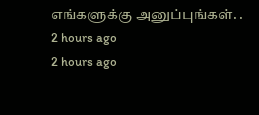எங்களுக்கு அனுப்புங்கள். .
2 hours ago
2 hours ago